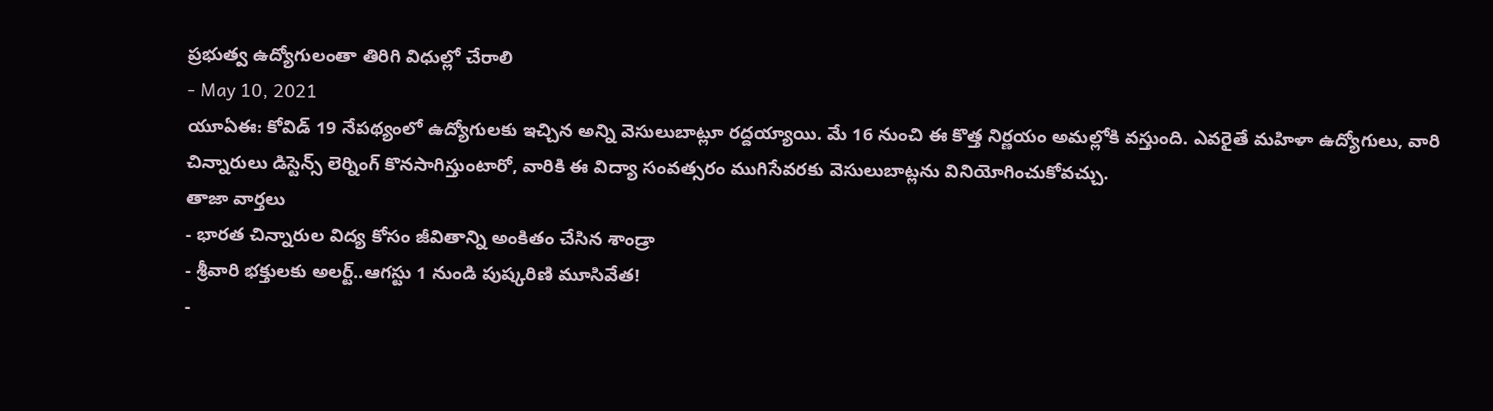ప్రభుత్వ ఉద్యోగులంతా తిరిగి విధుల్లో చేరాలి
- May 10, 2021
యూఏఈ: కోవిడ్ 19 నేపథ్యంలో ఉద్యోగులకు ఇచ్చిన అన్ని వెసులుబాట్లూ రద్దయ్యాయి. మే 16 నుంచి ఈ కొత్త నిర్ణయం అమల్లోకి వస్తుంది. ఎవరైతే మహిళా ఉద్యోగులు, వారి చిన్నారులు డిస్టెన్స్ లెర్నింగ్ కొనసాగిస్తుంటారో, వారికి ఈ విద్యా సంవత్సరం ముగిసేవరకు వెసులుబాట్లను వినియోగించుకోవచ్చు.
తాజా వార్తలు
- భారత చిన్నారుల విద్య కోసం జీవితాన్ని అంకితం చేసిన శాండ్రా
- శ్రీవారి భక్తులకు అలర్ట్..ఆగస్టు 1 నుండి పుష్కరిణి మూసివేత!
-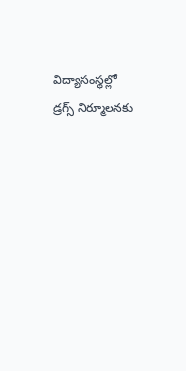విద్యాసంస్థల్లో డ్రగ్స్ నిర్మూలనకు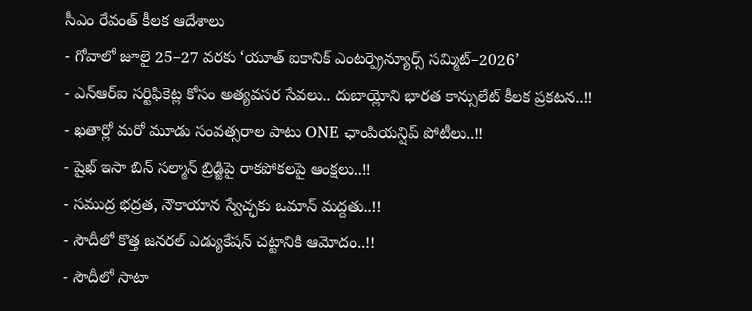సీఎం రేవంత్ కీలక ఆదేశాలు
- గోవాలో జూలై 25–27 వరకు ‘యూత్ ఐకానిక్ ఎంటర్ప్రెన్యూర్స్ సమ్మిట్–2026’
- ఎన్ఆర్ఐ సర్టిఫికెట్ల కోసం అత్యవసర సేవలు.. దుబాయ్లోని భారత కాన్సులేట్ కీలక ప్రకటన..!!
- ఖతార్లో మరో మూడు సంవత్సరాల పాటు ONE ఛాంపియన్షిప్ పోటీలు..!!
- షైఖ్ ఇసా బిన్ సల్మాన్ బ్రిడ్జిపై రాకపోకలపై ఆంక్షలు..!!
- సముద్ర భద్రత, నౌకాయాన స్వేచ్ఛకు ఒమాన్ మద్దతు..!!
- సౌదీలో కొత్త జనరల్ ఎడ్యుకేషన్ చట్టానికి ఆమోదం..!!
- సౌదీలో సాటా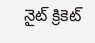నైట్ క్రికెట్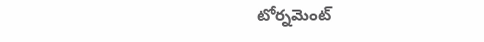టోర్నమెంట్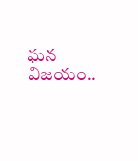ఘన విజయం..